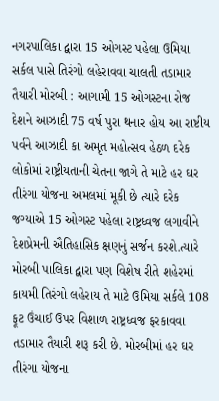નગરપાલિકા દ્વારા 15 ઓગસ્ટ પહેલા ઉમિયા સર્કલ પાસે તિરંગો લહેરાવવા ચાલતી તડામાર તૈયારી મોરબી : આગામી 15 ઓગસ્ટના રોજ દેશને આઝાદી 75 વર્ષ પુરા થનાર હોય આ રાષ્ટીય પર્વને આઝાદી કા અમૃત મહોત્સવ હેઠળ દરેક લોકોમાં રાષ્ટ્રીયતાની ચેતના જાગે તે માટે હર ઘર તીરંગા યોજના અમલમાં મૂકી છે ત્યારે દરેક જગ્યાએ 15 ઓગસ્ટ પહેલા રાષ્ટ્રધ્વજ લગાવીને દેશપ્રેમની ઐતિહાસિક ક્ષણનું સર્જન કરશે.ત્યારે મોરબી પાલિકા દ્વારા પણ વિશેષ રીતે શહેરમાં કાયમી તિરંગો લહેરાય તે માટે ઉમિયા સર્કલે 108 ફૂટ ઉંચાઈ ઉપર વિશાળ રાષ્ટ્રધ્વજ ફરકાવવા તડામાર તૈયારી શરૂ કરી છે. મોરબીમાં હર ઘર તીરંગા યોજના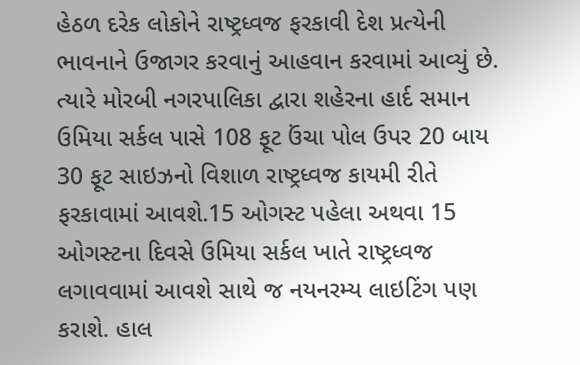હેઠળ દરેક લોકોને રાષ્ટ્રધ્વજ ફરકાવી દેશ પ્રત્યેની ભાવનાને ઉજાગર કરવાનું આહવાન કરવામાં આવ્યું છે. ત્યારે મોરબી નગરપાલિકા દ્વારા શહેરના હાર્દ સમાન ઉમિયા સર્કલ પાસે 108 ફૂટ ઉંચા પોલ ઉપર 20 બાય 30 ફૂટ સાઇઝનો વિશાળ રાષ્ટ્રધ્વજ કાયમી રીતે ફરકાવામાં આવશે.15 ઓગસ્ટ પહેલા અથવા 15 ઓગસ્ટના દિવસે ઉમિયા સર્કલ ખાતે રાષ્ટ્રધ્વજ લગાવવામાં આવશે સાથે જ નયનરમ્ય લાઇટિંગ પણ કરાશે. હાલ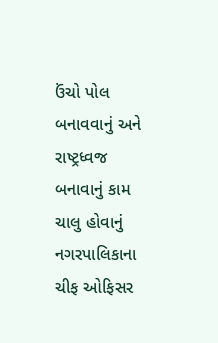ઉંચો પોલ બનાવવાનું અને રાષ્ટ્રધ્વજ બનાવાનું કામ ચાલુ હોવાનું નગરપાલિકાના ચીફ ઓફિસર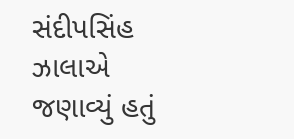સંદીપસિંહ ઝાલાએ જણાવ્યું હતું